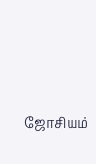ஜோசியம்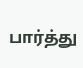பார்த்து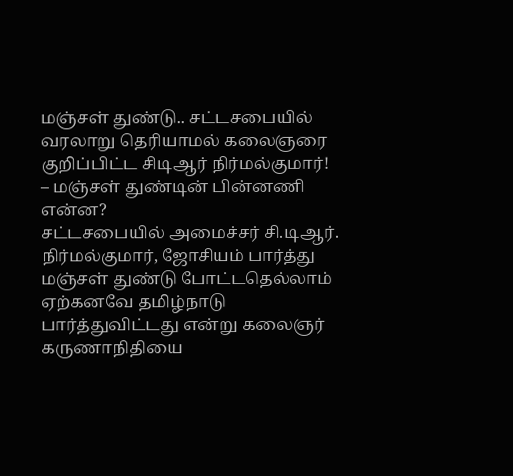மஞ்சள் துண்டு.. சட்டசபையில் வரலாறு தெரியாமல் கலைஞரை குறிப்பிட்ட சிடிஆர் நிர்மல்குமார்! – மஞ்சள் துண்டின் பின்னணி என்ன?
சட்டசபையில் அமைச்சர் சி.டிஆர். நிர்மல்குமார், ஜோசியம் பார்த்து மஞ்சள் துண்டு போட்டதெல்லாம் ஏற்கனவே தமிழ்நாடு பார்த்துவிட்டது என்று கலைஞர் கருணாநிதியை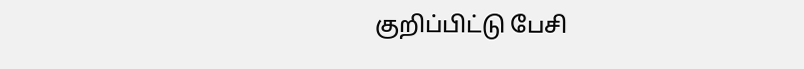குறிப்பிட்டு பேசி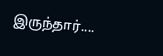இருந்தார்....